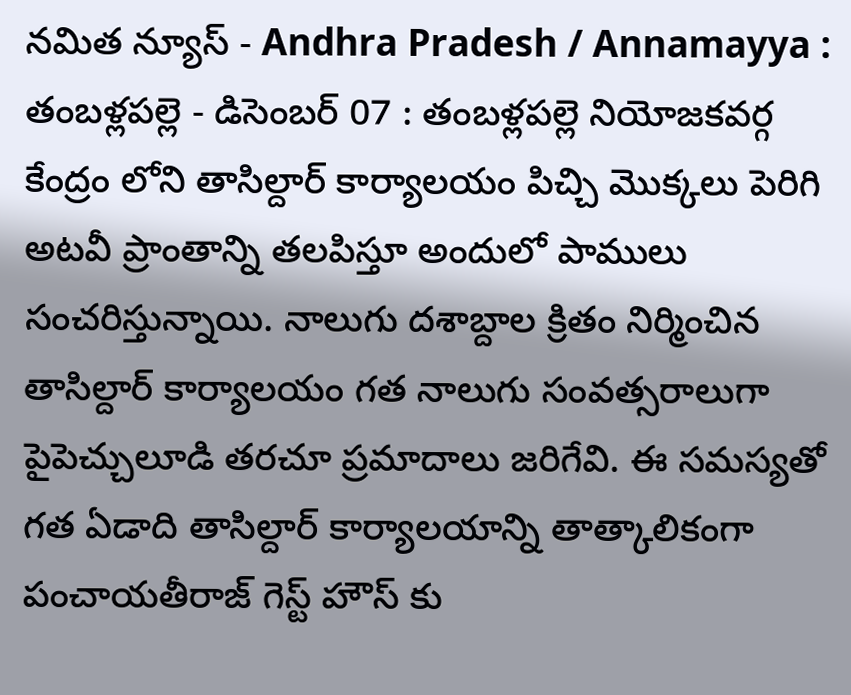నమిత న్యూస్ - Andhra Pradesh / Annamayya : తంబళ్లపల్లె - డిసెంబర్ 07 : తంబళ్లపల్లె నియోజకవర్గ కేంద్రం లోని తాసిల్దార్ కార్యాలయం పిచ్చి మొక్కలు పెరిగి అటవీ ప్రాంతాన్ని తలపిస్తూ అందులో పాములు సంచరిస్తున్నాయి. నాలుగు దశాబ్దాల క్రితం నిర్మించిన తాసిల్దార్ కార్యాలయం గత నాలుగు సంవత్సరాలుగా పైపెచ్చులూడి తరచూ ప్రమాదాలు జరిగేవి. ఈ సమస్యతో గత ఏడాది తాసిల్దార్ కార్యాలయాన్ని తాత్కాలికంగా పంచాయతీరాజ్ గెస్ట్ హౌస్ కు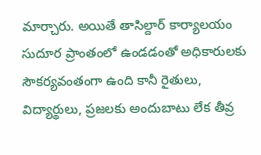మార్చారు. అయితే తాసిల్దార్ కార్యాలయం సుదూర ప్రాంతంలో ఉండడంతో అధికారులకు సౌకర్యవంతంగా ఉంది కానీ రైతులు, విద్యార్థులు, ప్రజలకు అందుబాటు లేక తీవ్ర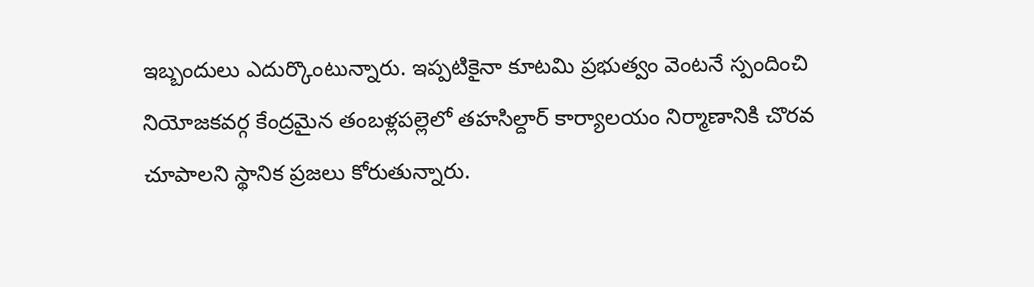ఇబ్బందులు ఎదుర్కొంటున్నారు. ఇప్పటికైనా కూటమి ప్రభుత్వం వెంటనే స్పందించి నియోజకవర్గ కేంద్రమైన తంబళ్లపల్లెలో తహసిల్దార్ కార్యాలయం నిర్మాణానికి చొరవ చూపాలని స్థానిక ప్రజలు కోరుతున్నారు.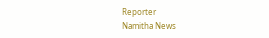Reporter
Namitha News